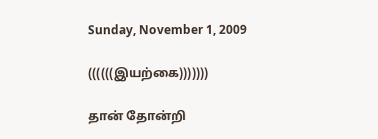Sunday, November 1, 2009

((((((இயற்கை)))))))

தான் தோன்றி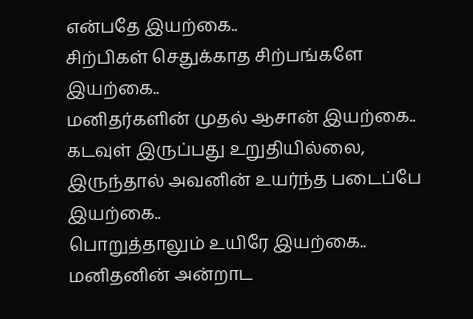என்பதே இயற்கை..
சிற்பிகள் செதுக்காத சிற்பங்களே இயற்கை..
மனிதர்களின் முதல் ஆசான் இயற்கை..
கடவுள் இருப்பது உறுதியில்லை,
இருந்தால் அவனின் உயர்ந்த படைப்பே இயற்கை..
பொறுத்தாலும் உயிரே இயற்கை..
மனிதனின் அன்றாட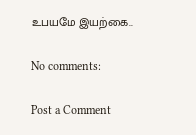உபயமே இயற்கை..

No comments:

Post a Comment